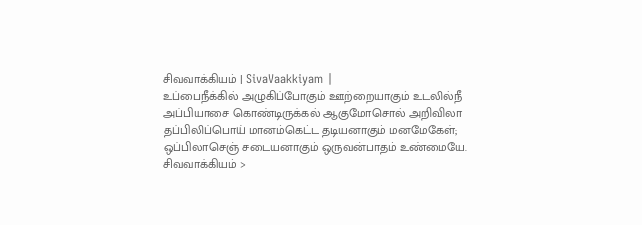சிவவாக்கியம் | SivaVaakkiyam |
உப்பைநீக்கில் அழுகிப்போகும் ஊற்றையாகும் உடலில்நீ
அப்பியாசை கொண்டிருக்கல் ஆகுமோசொல் அறிவிலா
தப்பிலிப்பொய் மானம்கெட்ட தடியனாகும் மனமேகேள்;
ஒப்பிலாசெஞ் சடையனாகும் ஒருவன்பாதம் உண்மையே.
சிவவாக்கியம் >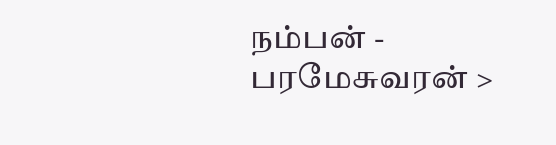நம்பன் - பரமேசுவரன் >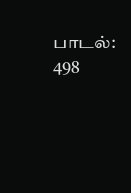பாடல்: 498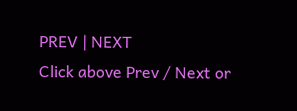PREV | NEXT
Click above Prev / Next or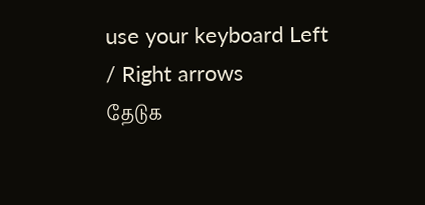use your keyboard Left / Right arrows
தேடுக